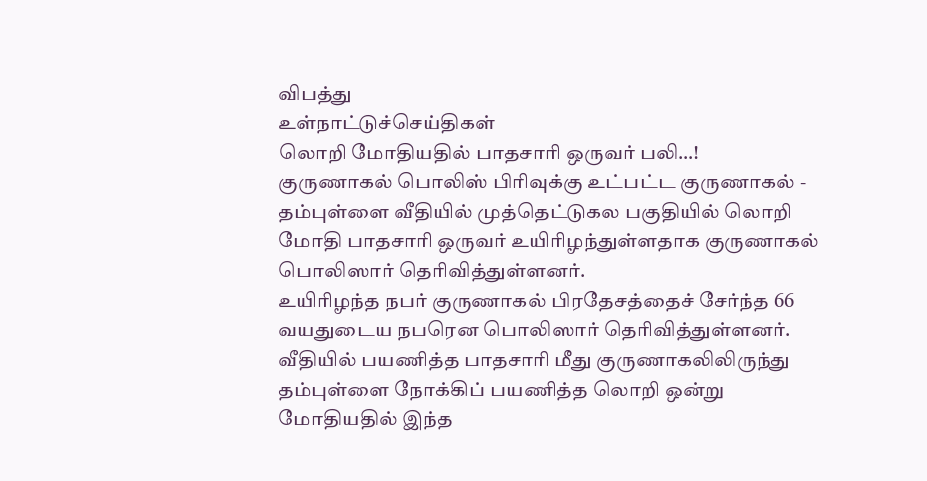விபத்து
உள்நாட்டுச்செய்திகள்
லொறி மோதியதில் பாதசாரி ஒருவர் பலி…!
குருணாகல் பொலிஸ் பிரிவுக்கு உட்பட்ட குருணாகல் - தம்புள்ளை வீதியில் முத்தெட்டுகல பகுதியில் லொறி மோதி பாதசாரி ஒருவர் உயிரிழந்துள்ளதாக குருணாகல் பொலிஸார் தெரிவித்துள்ளனர்.
உயிரிழந்த நபர் குருணாகல் பிரதேசத்தைச் சேர்ந்த 66 வயதுடைய நபரென பொலிஸார் தெரிவித்துள்ளனர்.
வீதியில் பயணித்த பாதசாரி மீது குருணாகலிலிருந்து தம்புள்ளை நோக்கிப் பயணித்த லொறி ஒன்று மோதியதில் இந்த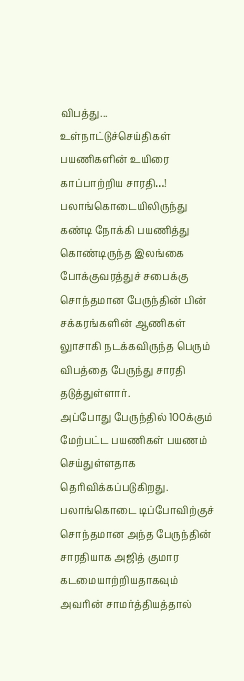விபத்து...
உள்நாட்டுச்செய்திகள்
பயணிகளின் உயிரை காப்பாற்றிய சாரதி…!
பலாங்கொடையிலிருந்து கண்டி நோக்கி பயணித்து கொண்டிருந்த இலங்கை போக்குவரத்துச் சபைக்கு சொந்தமான பேருந்தின் பின் சக்கரங்களின் ஆணிகள் லுாசாகி நடக்கவிருந்த பெரும் விபத்தை பேருந்து சாரதி தடுத்துள்ளார்.
அப்போது பேருந்தில் 100க்கும் மேற்பட்ட பயணிகள் பயணம் செய்துள்ளதாக தெரிவிக்கப்படுகிறது.
பலாங்கொடை டிப்போவிற்குச் சொந்தமான அந்த பேருந்தின் சாரதியாக அஜித் குமார கடமையாற்றியதாகவும் அவரின் சாமர்த்தியத்தால்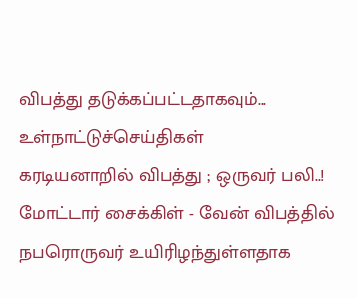விபத்து தடுக்கப்பட்டதாகவும்...
உள்நாட்டுச்செய்திகள்
கரடியனாறில் விபத்து ; ஒருவர் பலி..!
மோட்டார் சைக்கிள் - வேன் விபத்தில் நபரொருவர் உயிரிழந்துள்ளதாக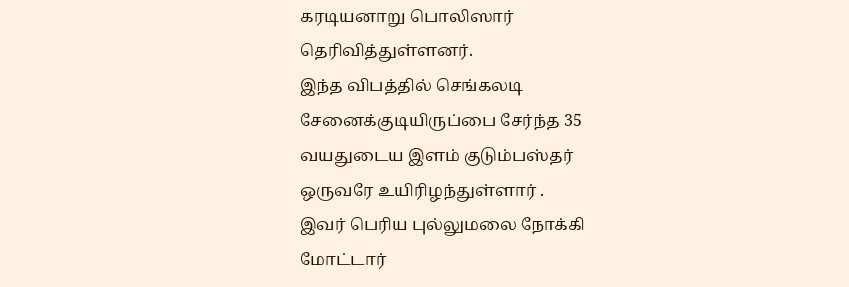கரடியனாறு பொலிஸார் தெரிவித்துள்ளனர்.
இந்த விபத்தில் செங்கலடி சேனைக்குடியிருப்பை சேர்ந்த 35 வயதுடைய இளம் குடும்பஸ்தர் ஒருவரே உயிரிழந்துள்ளார் .
இவர் பெரிய புல்லுமலை நோக்கி மோட்டார்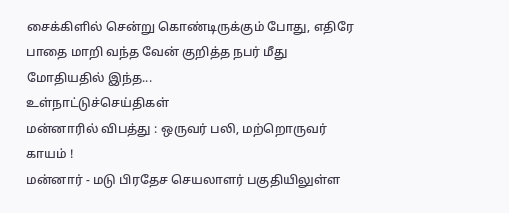சைக்கிளில் சென்று கொண்டிருக்கும் போது, எதிரே பாதை மாறி வந்த வேன் குறித்த நபர் மீது மோதியதில் இந்த...
உள்நாட்டுச்செய்திகள்
மன்னாரில் விபத்து : ஒருவர் பலி, மற்றொருவர் காயம் !
மன்னார் - மடு பிரதேச செயலாளர் பகுதியிலுள்ள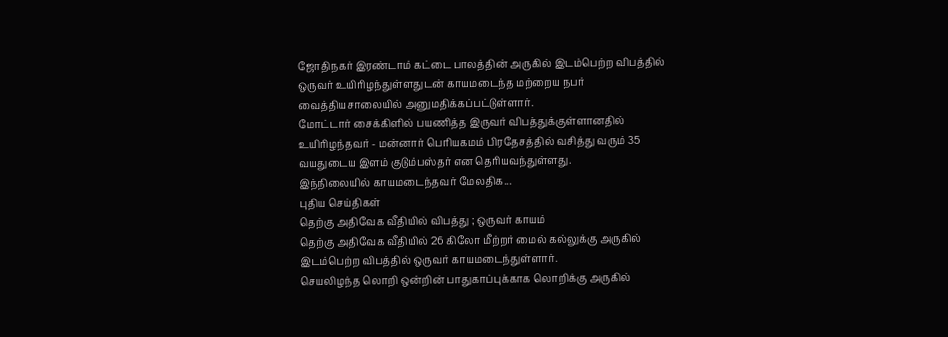ஜோதிநகர் இரண்டாம் கட்டை பாலத்தின் அருகில் இடம்பெற்ற விபத்தில் ஒருவர் உயிரிழந்துள்ளதுடன் காயமடைந்த மற்றைய நபர் வைத்தியசாலையில் அனுமதிக்கப்பட்டுள்ளார்.
மோட்டார் சைக்கிளில் பயணித்த இருவர் விபத்துக்குள்ளானதில் உயிரிழந்தவர் - மன்னார் பெரியகமம் பிரதேசத்தில் வசித்து வரும் 35 வயதுடைய இளம் குடும்பஸ்தர் என தெரியவந்துள்ளது.
இந்நிலையில் காயமடைந்தவர் மேலதிக...
புதிய செய்திகள்
தெற்கு அதிவேக வீதியில் விபத்து ; ஒருவர் காயம்
தெற்கு அதிவேக வீதியில் 26 கிலோ மீற்றர் மைல் கல்லுக்கு அருகில் இடம்பெற்ற விபத்தில் ஒருவர் காயமடைந்துள்ளார்.
செயலிழந்த லொறி ஒன்றின் பாதுகாப்புக்காக லொறிக்கு அருகில்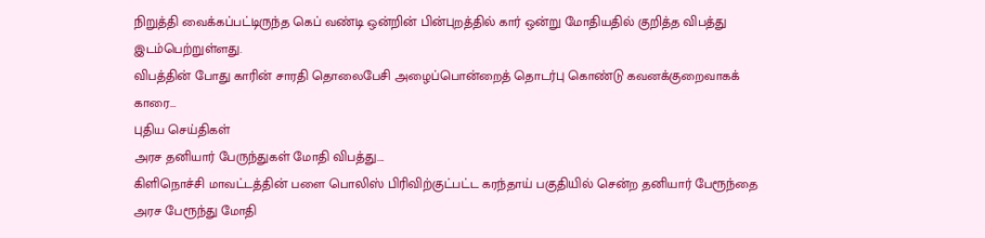நிறுத்தி வைக்கப்பட்டிருந்த கெப் வண்டி ஒன்றின் பின்புறத்தில் கார் ஒன்று மோதியதில் குறித்த விபத்து இடம்பெற்றுள்ளது.
விபத்தின் போது காரின் சாரதி தொலைபேசி அழைப்பொன்றைத் தொடர்பு கொண்டு கவனக்குறைவாகக் காரை...
புதிய செய்திகள்
அரச தனியார் பேருந்துகள் மோதி விபத்து….
கிளிநொச்சி மாவட்டத்தின் பளை பொலிஸ் பிரிவிற்குட்பட்ட கரந்தாய் பகுதியில் சென்ற தனியார் பேரூந்தை அரச பேரூந்து மோதி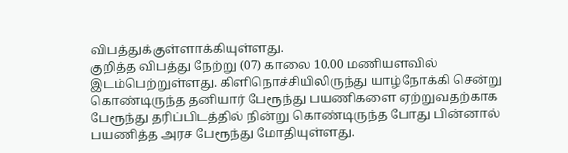விபத்துக்குள்ளாக்கியுள்ளது.
குறித்த விபத்து நேற்று (07) காலை 10.00 மணியளவில் இடம்பெற்றுள்ளது. கிளிநொச்சியிலிருந்து யாழ்நோக்கி சென்று கொண்டிருந்த தனியார் பேரூந்து பயணிகளை ஏற்றுவதற்காக பேரூந்து தரிப்பிடத்தில் நின்று கொண்டிருந்த போது பின்னால் பயணித்த அரச பேரூந்து மோதியுள்ளது.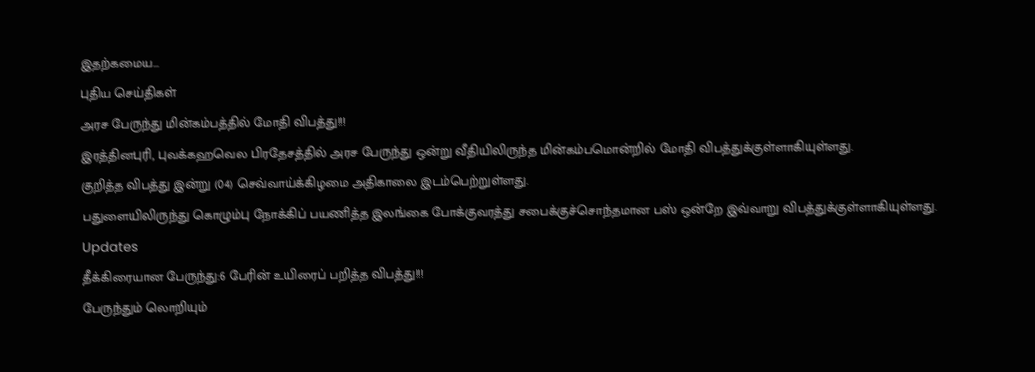இதற்கமைய...
புதிய செய்திகள்
அரச பேருந்து மின்கம்பத்தில் மோதி விபத்து!!!
இரத்தினபுரி, புவக்கஹவெல பிரதேசத்தில் அரச பேருந்து ஒன்று வீதியிலிருந்த மின்கம்பமொன்றில் மோதி விபத்துக்குள்ளாகியுள்ளது.
குறித்த விபத்து இன்று (04) செவ்வாய்க்கிழமை அதிகாலை இடம்பெற்றுள்ளது.
பதுளையிலிருந்து கொழும்பு நோக்கிப் பயணித்த இலங்கை போக்குவரத்து சபைக்குச்சொந்தமான பஸ் ஒன்றே இவ்வாறு விபத்துக்குள்ளாகியுள்ளது.
Updates
தீக்கிரையான பேருந்து:6 பேரின் உயிரைப் பறித்த விபத்து!!!
பேருந்தும் லொறியும்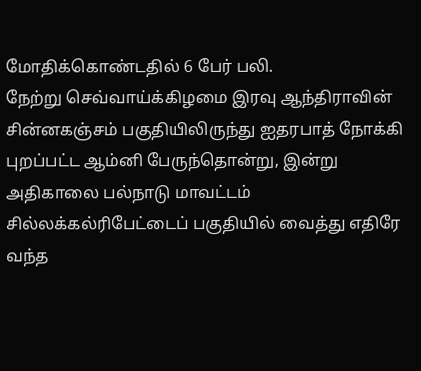மோதிக்கொண்டதில் 6 பேர் பலி.
நேற்று செவ்வாய்க்கிழமை இரவு ஆந்திராவின் சின்னகஞ்சம் பகுதியிலிருந்து ஐதரபாத் நோக்கி புறப்பட்ட ஆம்னி பேருந்தொன்று, இன்று அதிகாலை பல்நாடு மாவட்டம் சில்லக்கல்ரிபேட்டைப் பகுதியில் வைத்து எதிரே வந்த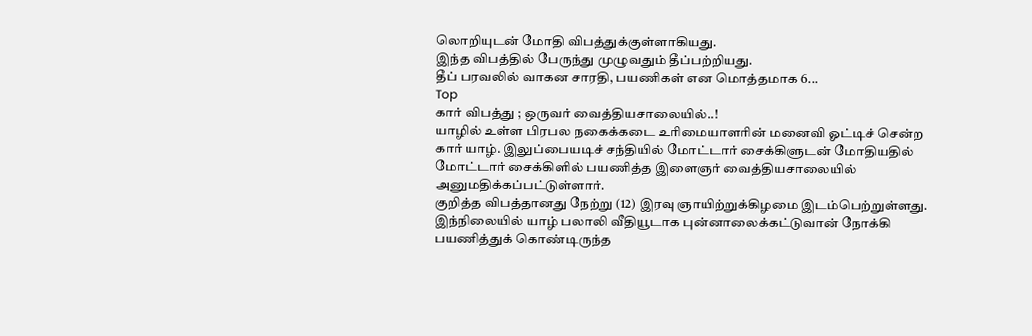லொறியுடன் மோதி விபத்துக்குள்ளாகியது.
இந்த விபத்தில் பேருந்து முழுவதும் தீப்பற்றியது.
தீப் பரவலில் வாகன சாரதி, பயணிகள் என மொத்தமாக 6...
Top
கார் விபத்து ; ஒருவர் வைத்தியசாலையில்..!
யாழில் உள்ள பிரபல நகைக்கடை உரிமையாளரின் மனைவி ஓட்டிச் சென்ற கார் யாழ். இலுப்பையடிச் சந்தியில் மோட்டார் சைக்கிளுடன் மோதியதில் மோட்டார் சைக்கிளில் பயணித்த இளைஞர் வைத்தியசாலையில் அனுமதிக்கப்பட்டுள்ளார்.
குறித்த விபத்தானது நேற்று (12) இரவு ஞாயிற்றுக்கிழமை இடம்பெற்றுள்ளது.
இந்நிலையில் யாழ் பலாலி வீதியூடாக புன்னாலைக்கட்டுவான் நோக்கி பயணித்துக் கொண்டிருந்த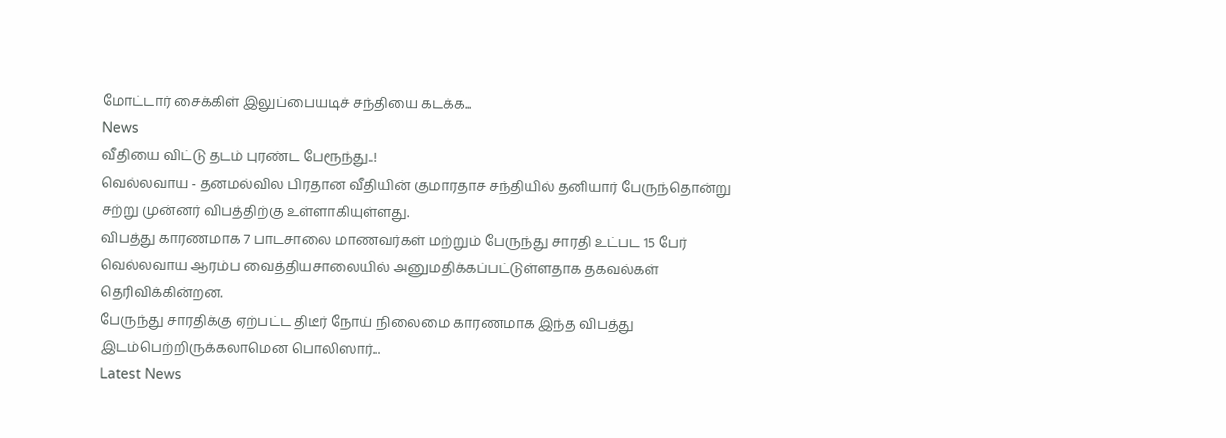மோட்டார் சைக்கிள் இலுப்பையடிச் சந்தியை கடக்க...
News
வீதியை விட்டு தடம் புரண்ட பேரூந்து..!
வெல்லவாய - தனமல்வில பிரதான வீதியின் குமாரதாச சந்தியில் தனியார் பேருந்தொன்று சற்று முன்னர் விபத்திற்கு உள்ளாகியுள்ளது.
விபத்து காரணமாக 7 பாடசாலை மாணவர்கள் மற்றும் பேருந்து சாரதி உட்பட 15 பேர் வெல்லவாய ஆரம்ப வைத்தியசாலையில் அனுமதிக்கப்பட்டுள்ளதாக தகவல்கள் தெரிவிக்கின்றன.
பேருந்து சாரதிக்கு ஏற்பட்ட திடீர் நோய் நிலைமை காரணமாக இந்த விபத்து இடம்பெற்றிருக்கலாமென பொலிஸார்...
Latest News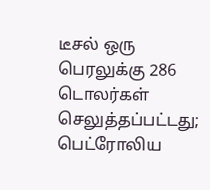டீசல் ஒரு பெரலுக்கு 286 டொலர்கள் செலுத்தப்பட்டது; பெட்ரோலிய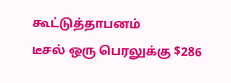கூட்டுத்தாபனம்
டீசல் ஒரு பெரலுக்கு $286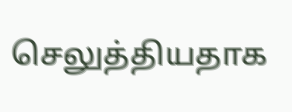செலுத்தியதாக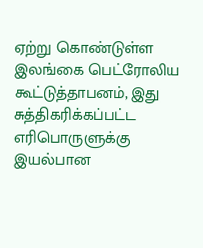ஏற்று கொண்டுள்ள இலங்கை பெட்ரோலிய கூட்டுத்தாபனம், இது சுத்திகரிக்கப்பட்ட எரிபொருளுக்கு இயல்பான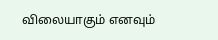விலையாகும் எனவும்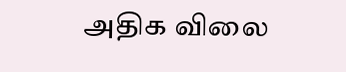அதிக விலை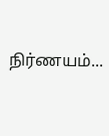நிர்ணயம்...